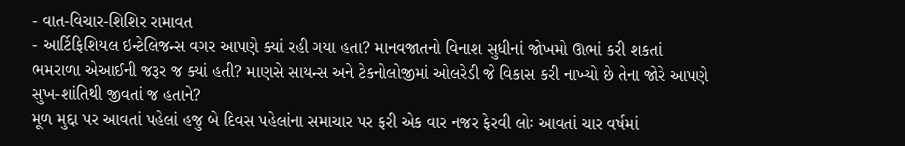- વાત-વિચાર-શિશિર રામાવત
- આર્ટિફિશિયલ ઇન્ટેલિજન્સ વગર આપણે ક્યાં રહી ગયા હતા? માનવજાતનો વિનાશ સુધીનાં જોખમો ઊભાં કરી શકતાં ભમરાળા એઆઈની જરૂર જ ક્યાં હતી? માણસે સાયન્સ અને ટેકનોલોજીમાં ઓલરેડી જે વિકાસ કરી નાખ્યો છે તેના જોરે આપણે સુખ-શાંતિથી જીવતાં જ હતાને?
મૂળ મુદ્દા પર આવતાં પહેલાં હજુ બે દિવસ પહેલાંના સમાચાર પર ફરી એક વાર નજર ફેરવી લોઃ આવતાં ચાર વર્ષમાં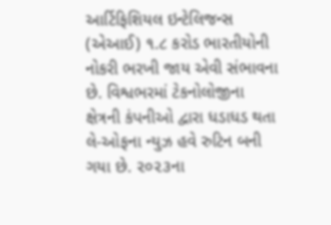આર્ટિફિશિયલ ઇન્ટેલિજન્સ (એઆઈ) ૧.૮ કરોડ ભારતીયોની નોકરી ભરખી જાય એવી સંભાવના છે. વિશ્વભરમાં ટેકનોલોજીના ક્ષેત્રની કંપનીઓ દ્વારા ધડાધડ થતા લે-ઓફના ન્યુઝ હવે રુટિન બની ગયા છે. ૨૦૨૩ના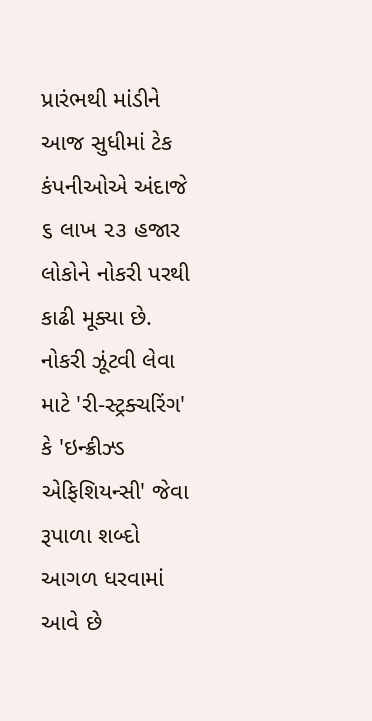પ્રારંભથી માંડીને આજ સુધીમાં ટેક કંપનીઓએ અંદાજે ૬ લાખ ૨૩ હજાર લોકોને નોકરી પરથી કાઢી મૂક્યા છે. નોકરી ઝૂંટવી લેવા માટે 'રી-સ્ટ્રક્ચરિંગ' કે 'ઇન્ક્રીઝ્ડ એફિશિયન્સી' જેવા રૂપાળા શબ્દો આગળ ધરવામાં આવે છે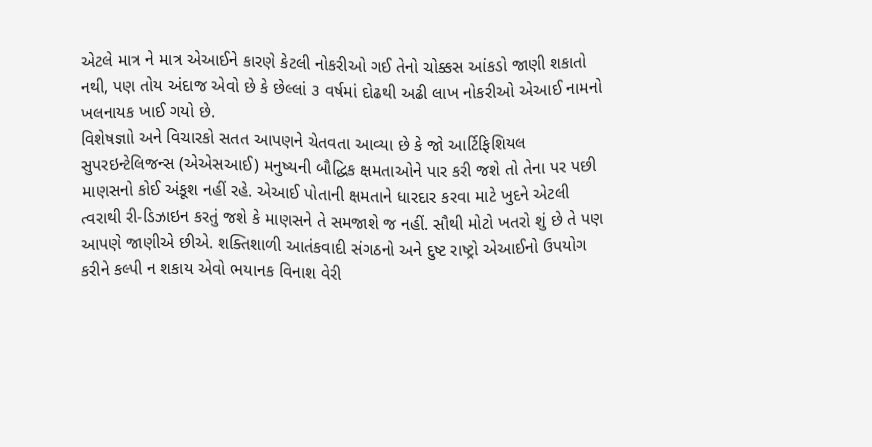એટલે માત્ર ને માત્ર એઆઈને કારણે કેટલી નોકરીઓ ગઈ તેનો ચોક્કસ આંકડો જાણી શકાતો નથી, પણ તોય અંદાજ એવો છે કે છેલ્લાં ૩ વર્ષમાં દોઢથી અઢી લાખ નોકરીઓ એઆઈ નામનો ખલનાયક ખાઈ ગયો છે.
વિશેષજ્ઞાો અને વિચારકો સતત આપણને ચેતવતા આવ્યા છે કે જો આર્ટિફિશિયલ સુપરઇન્ટેલિજન્સ (એએસઆઈ) મનુષ્યની બૌદ્ધિક ક્ષમતાઓને પાર કરી જશે તો તેના પર પછી માણસનો કોઈ અંકૂશ નહીં રહે. એઆઈ પોતાની ક્ષમતાને ધારદાર કરવા માટે ખુદને એટલી ત્વરાથી રી-ડિઝાઇન કરતું જશે કે માણસને તે સમજાશે જ નહીં. સૌથી મોટો ખતરો શું છે તે પણ આપણે જાણીએ છીએ. શક્તિશાળી આતંકવાદી સંગઠનો અને દુષ્ટ રાષ્ટ્રો એઆઈનો ઉપયોગ કરીને કલ્પી ન શકાય એવો ભયાનક વિનાશ વેરી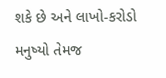શકે છે અને લાખો-કરોડો મનુષ્યો તેમજ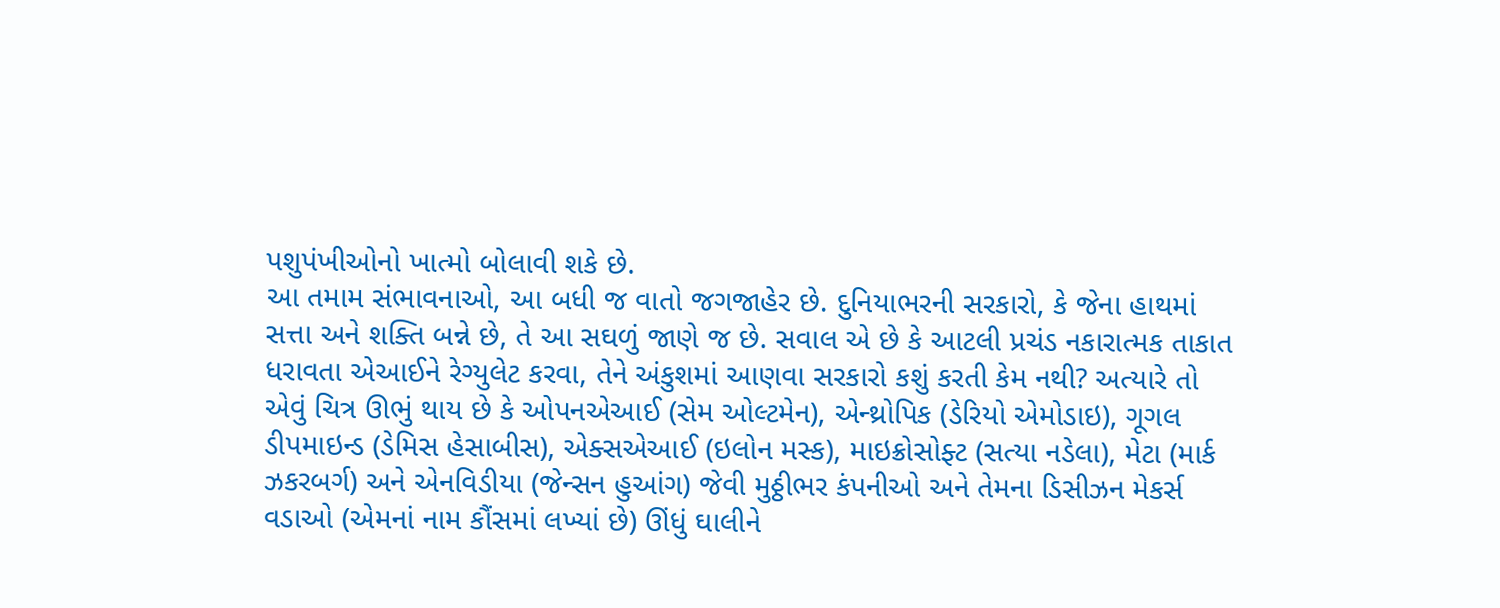પશુપંખીઓનો ખાત્મો બોલાવી શકે છે.
આ તમામ સંભાવનાઓ, આ બધી જ વાતો જગજાહેર છે. દુનિયાભરની સરકારો, કે જેના હાથમાં સત્તા અને શક્તિ બન્ને છે, તે આ સઘળું જાણે જ છે. સવાલ એ છે કે આટલી પ્રચંડ નકારાત્મક તાકાત ધરાવતા એઆઈને રેગ્યુલેટ કરવા, તેને અંકુશમાં આણવા સરકારો કશું કરતી કેમ નથી? અત્યારે તો એવું ચિત્ર ઊભું થાય છે કે ઓપનએઆઈ (સેમ ઓલ્ટમેન), એન્થ્રોપિક (ડેરિયો એમોડાઇ), ગૂગલ ડીપમાઇન્ડ (ડેમિસ હેસાબીસ), એક્સએઆઈ (ઇલોન મસ્ક), માઇક્રોસોફ્ટ (સત્યા નડેલા), મેટા (માર્ક ઝકરબર્ગ) અને એનવિડીયા (જેન્સન હુઆંગ) જેવી મુઠ્ઠીભર કંપનીઓ અને તેમના ડિસીઝન મેકર્સ વડાઓ (એમનાં નામ કૌંસમાં લખ્યાં છે) ઊંધું ઘાલીને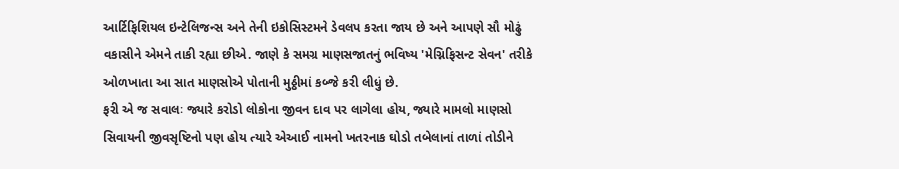આર્ટિફિશિયલ ઇન્ટેલિજન્સ અને તેની ઇકોસિસ્ટમને ડેવલપ કરતા જાય છે અને આપણે સૌ મોઢું વકાસીને એમને તાકી રહ્યા છીએ. જાણે કે સમગ્ર માણસજાતનું ભવિષ્ય 'મેગ્નિફિસન્ટ સેવન' તરીકે ઓળખાતા આ સાત માણસોએ પોતાની મુઠ્ઠીમાં કબ્જે કરી લીધું છે.
ફરી એ જ સવાલઃ જ્યારે કરોડો લોકોના જીવન દાવ પર લાગેલા હોય, જ્યારે મામલો માણસો સિવાયની જીવસૃષ્ટિનો પણ હોય ત્યારે એઆઈ નામનો ખતરનાક ઘોડો તબેલાનાં તાળાં તોડીને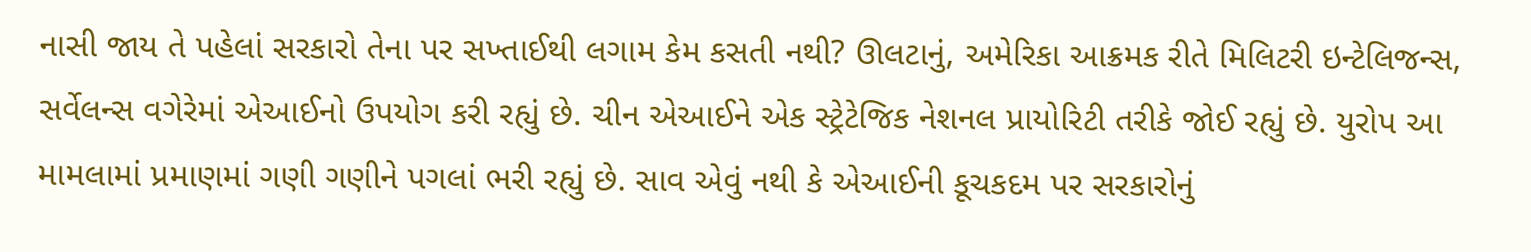નાસી જાય તે પહેલાં સરકારો તેના પર સખ્તાઈથી લગામ કેમ કસતી નથી? ઊલટાનું, અમેરિકા આક્રમક રીતે મિલિટરી ઇન્ટેલિજન્સ, સર્વેલન્સ વગેરેમાં એઆઈનો ઉપયોગ કરી રહ્યું છે. ચીન એઆઈને એક સ્ટ્રેટેજિક નેશનલ પ્રાયોરિટી તરીકે જોઈ રહ્યું છે. યુરોપ આ મામલામાં પ્રમાણમાં ગણી ગણીને પગલાં ભરી રહ્યું છે. સાવ એવું નથી કે એઆઈની કૂચકદમ પર સરકારોનું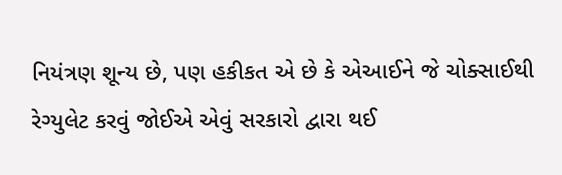નિયંત્રણ શૂન્ય છે, પણ હકીકત એ છે કે એઆઈને જે ચોક્સાઈથી રેગ્યુલેટ કરવું જોઈએ એવું સરકારો દ્વારા થઈ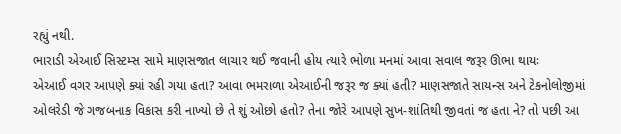રહ્યું નથી.
ભારાડી એઆઈ સિસ્ટમ્સ સામે માણસજાત લાચાર થઈ જવાની હોય ત્યારે ભોળા મનમાં આવા સવાલ જરૂર ઊભા થાયઃ
એઆઈ વગર આપણે ક્યાં રહી ગયા હતા? આવા ભમરાળા એઆઈની જરૂર જ ક્યાં હતી? માણસજાતે સાયન્સ અને ટેકનોલોજીમાં ઓલરેડી જે ગજબનાક વિકાસ કરી નાખ્યો છે તે શું ઓછો હતો? તેના જોરે આપણે સુખ-શાંતિથી જીવતાં જ હતા ને? તો પછી આ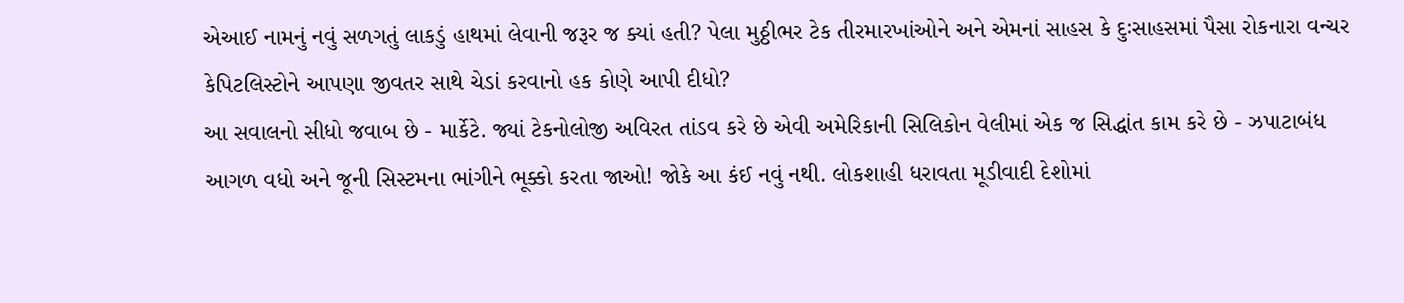એઆઈ નામનું નવું સળગતું લાકડું હાથમાં લેવાની જરૂર જ ક્યાં હતી? પેલા મુઠ્ઠીભર ટેક તીરમારખાંઓને અને એમનાં સાહસ કે દુઃસાહસમાં પૈસા રોકનારા વન્ચર કેપિટલિસ્ટોને આપણા જીવતર સાથે ચેડાં કરવાનો હક કોણે આપી દીધો?
આ સવાલનો સીધો જવાબ છે - માર્કેટે. જ્યાં ટેકનોલોજી અવિરત તાંડવ કરે છે એવી અમેરિકાની સિલિકોન વેલીમાં એક જ સિદ્ધાંત કામ કરે છે - ઝપાટાબંધ આગળ વધો અને જૂની સિસ્ટમના ભાંગીને ભૂક્કો કરતા જાઓ! જોકે આ કંઈ નવું નથી. લોકશાહી ધરાવતા મૂડીવાદી દેશોમાં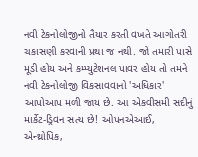નવી ટેકનોલોજીનો તૈયાર કરતી વખતે આગોતરી ચકાસણી કરવાની પ્રથા જ નથી. જો તમારી પાસે મૂડી હોય અને કમ્પ્યુટેશનલ પાવર હોય તો તમને નવી ટેકનોલોજી વિકસાવવાનો 'અધિકાર' આપોઆપ મળી જાય છે. આ એકવીસમી સદીનું માર્કેટ-ડ્રિવન સત્ય છે! ઓપનએઆઈ, એન્થ્રોપિક,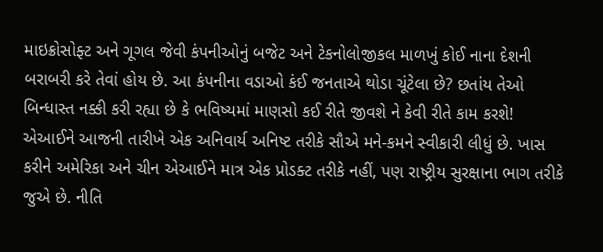માઇક્રોસોફ્ટ અને ગૂગલ જેવી કંપનીઓનું બજેટ અને ટેકનોલોજીકલ માળખું કોઈ નાના દેશની બરાબરી કરે તેવાં હોય છે. આ કંપનીના વડાઓ કંઈ જનતાએ થોડા ચૂંટેલા છે? છતાંય તેઓ બિન્ધાસ્ત નક્કી કરી રહ્યા છે કે ભવિષ્યમાં માણસો કઈ રીતે જીવશે ને કેવી રીતે કામ કરશે!
એઆઈને આજની તારીખે એક અનિવાર્ય અનિષ્ટ તરીકે સૌએ મને-કમને સ્વીકારી લીધું છે. ખાસ કરીને અમેરિકા અને ચીન એઆઈને માત્ર એક પ્રોડક્ટ તરીકે નહીં, પણ રાષ્ટ્રીય સુરક્ષાના ભાગ તરીકે જુએ છે. નીતિ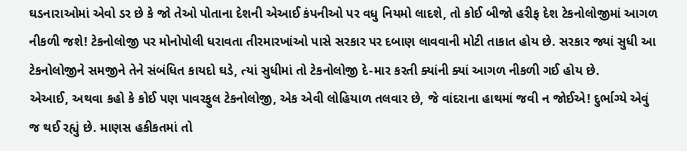ઘડનારાઓમાં એવો ડર છે કે જો તેઓ પોતાના દેશની એઆઈ કંપનીઓ પર વધુ નિયમો લાદશે, તો કોઈ બીજો હરીફ દેશ ટેકનોલોજીમાં આગળ નીકળી જશે! ટેકનોલોજી પર મોનોપોલી ધરાવતા તીરમારખાંઓ પાસે સરકાર પર દબાણ લાવવાની મોટી તાકાત હોય છે. સરકાર જ્યાં સુધી આ ટેકનોલોજીને સમજીને તેને સંબંધિત કાયદો ઘડે, ત્યાં સુધીમાં તો ટેકનોલોજી દે-માર કરતી ક્યાંની ક્યાં આગળ નીકળી ગઈ હોય છે.
એઆઈ, અથવા કહો કે કોઈ પણ પાવરફુલ ટેકનોલોજી, એક એવી લોહિયાળ તલવાર છે, જે વાંદરાના હાથમાં જવી ન જોઈએ! દુર્ભાગ્યે એવું જ થઈ રહ્યું છે. માણસ હકીકતમાં તો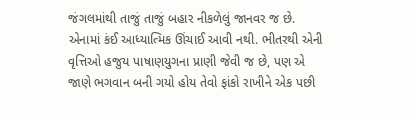જંગલમાંથી તાજું તાજું બહાર નીકળેલું જાનવર જ છે. એનામાં કંઈ આધ્યાત્મિક ઊંચાઈ આવી નથી. ભીતરથી એની વૃત્તિઓ હજુય પાષાણયુગના પ્રાણી જેવી જ છે, પણ એ જાણે ભગવાન બની ગયો હોય તેવો ફાંકો રાખીને એક પછી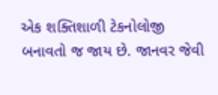એક શક્તિશાળી ટેકનોલોજી બનાવતો જ જાય છે. જાનવર જેવી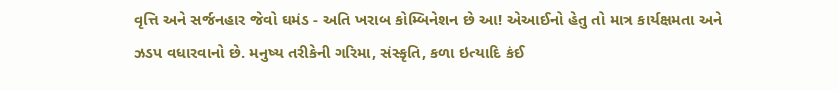વૃત્તિ અને સર્જનહાર જેવો ઘમંડ - અતિ ખરાબ કોમ્બિનેશન છે આ! એઆઈનો હેતુ તો માત્ર કાર્યક્ષમતા અને ઝડપ વધારવાનો છે. મનુષ્ય તરીકેની ગરિમા, સંસ્કૃતિ, કળા ઇત્યાદિ કંઈ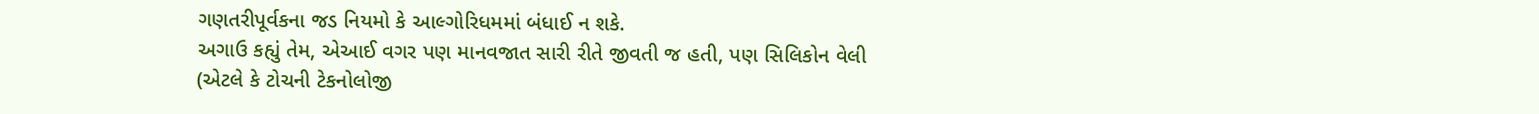ગણતરીપૂર્વકના જડ નિયમો કે આલ્ગોરિધમમાં બંધાઈ ન શકે.
અગાઉ કહ્યું તેમ, એઆઈ વગર પણ માનવજાત સારી રીતે જીવતી જ હતી, પણ સિલિકોન વેલી (એટલે કે ટોચની ટેકનોલોજી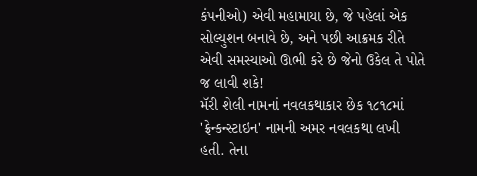કંપનીઓ) એવી મહામાયા છે, જે પહેલાં એક સોલ્યુશન બનાવે છે, અને પછી આક્રમક રીતે એવી સમસ્યાઓ ઊભી કરે છે જેનો ઉકેલ તે પોતે જ લાવી શકે!
મૅરી શેલી નામનાં નવલકથાકાર છેક ૧૮૧૮માં 'ફ્રેન્કન્સ્ટાઇન' નામની અમર નવલકથા લખી હતી. તેના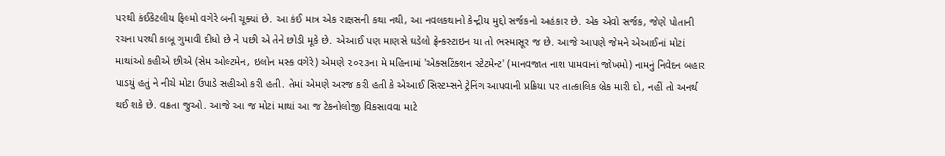પરથી કંઈકેટલીય ફિલ્મો વગેરે બની ચૂક્યાં છે. આ કંઈ માત્ર એક રાક્ષસની કથા નથી, આ નવલકથાનો કેન્દ્રીય મુદ્દો સર્જકનો અહંકાર છે. એક એવો સર્જક, જેણે પોતાની રચના પરથી કાબૂ ગુમાવી દીધો છે ને પછી એ તેને છોડી મૂકે છે. એઆઈ પણ માણસે ઘડેલો ફ્રેન્કસ્ટાઇન યા તો ભસ્માસૂર જ છે. આજે આપણે જેમને એઆઈનાં મોટાં માથાંઓ કહીએ છીએ (સેમ ઓલ્ટમેન, ઇલોન મસ્ક વગેરે) એમણે ૨૦૨૩ના મે મહિનામાં 'એક્સટિંક્શન સ્ટેટમેન્ટ' (માનવજાત નાશ પામવાનાં જોખમો) નામનું નિવેદન બહાર પાડયું હતું ને નીચે મોટા ઉપાડે સહીઓ કરી હતી. તેમાં એમણે અરજ કરી હતી કે એઆઈ સિસ્ટમ્સને ટ્રેનિંગ આપવાની પ્રક્રિયા પર તાત્કાલિક બ્રેક મારી દો, નહીં તો અનર્થ થઈ શકે છે. વક્રતા જુઓ. આજે આ જ મોટાં માથાં આ જ ટેકનોલોજી વિકસાવવા માટે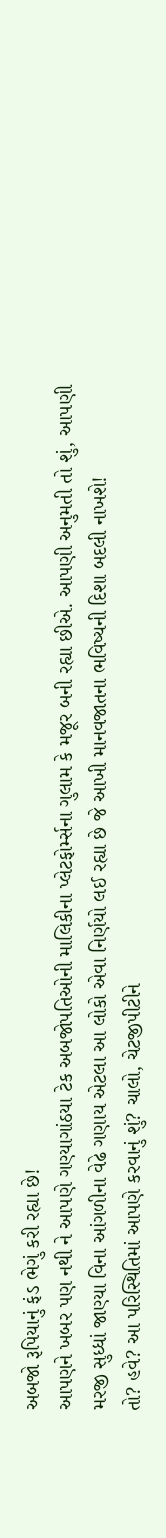અબજો રૂપિયાનું ફંડ ભેગું કરી રહ્યા છે!
આપણને ખબર પણ નથી ને આપણે ગણ્યાગાંઠયા ટેક અબજોપતિઓની માલિકીના પ્લેટફોર્મ્સના ગુલામ કે મજૂર બની રહ્યા છીએ. આપણી અનુમતી તો શું, આપણી મરજી સુધ્ધાં જાણ્યા વિના આંગળીના વેઢે ગણાય એટલા આ લોકો એવા નિર્ણયો લઈ રહ્યા છે જે આખી માનવજાતના ભવિષ્યની દિશા બદલી નાખશે!
તો? હવે? આ પરિસ્થિતિમાં આપણે કરવાનું શું? ચાલો, ચેટજીપીટીને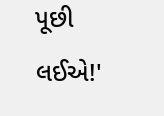પૂછી લઈએ!'